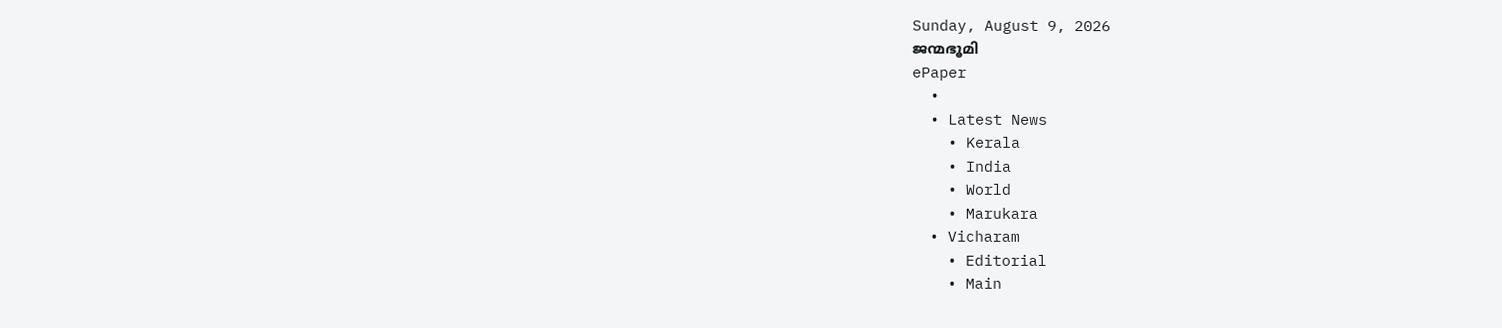Sunday, August 9, 2026
ജന്മഭൂമി
ePaper
  •
  • Latest News
    • Kerala
    • India
    • World
    • Marukara
  • Vicharam
    • Editorial
    • Main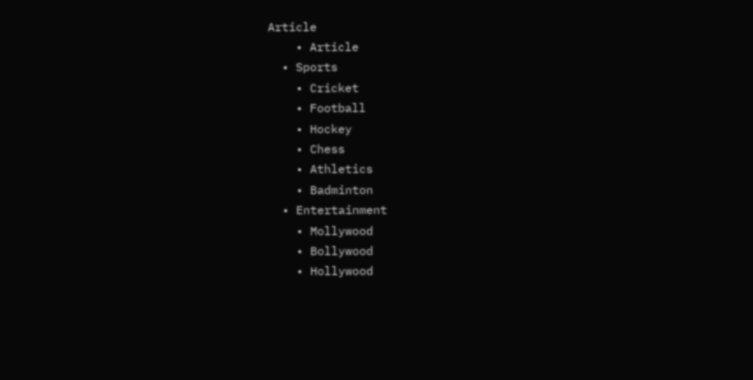Article
    • Article
  • Sports
    • Cricket
    • Football
    • Hockey
    • Chess
    • Athletics
    • Badminton
  • Entertainment
    • Mollywood
    • Bollywood
    • Hollywood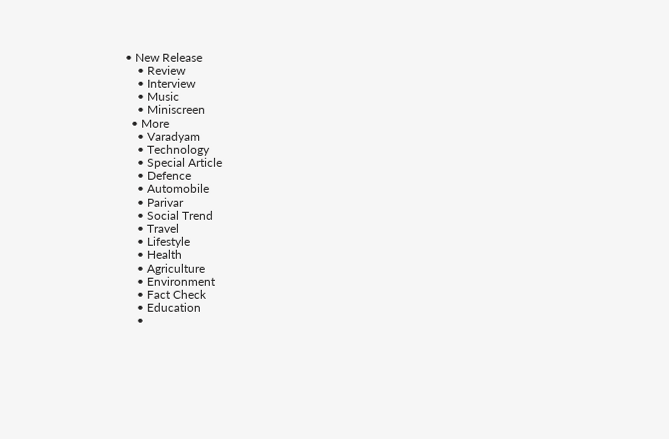• New Release
    • Review
    • Interview
    • Music
    • Miniscreen
  • More
    • Varadyam
    • Technology
    • Special Article
    • Defence
    • Automobile
    • Parivar
    • Social Trend
    • Travel
    • Lifestyle
    • Health
    • Agriculture
    • Environment
    • Fact Check
    • Education
    •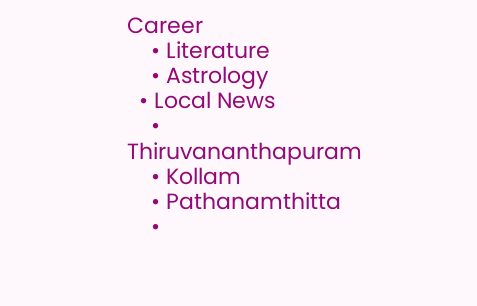Career
    • Literature
    • Astrology
  • Local News
    • Thiruvananthapuram
    • Kollam
    • Pathanamthitta
    •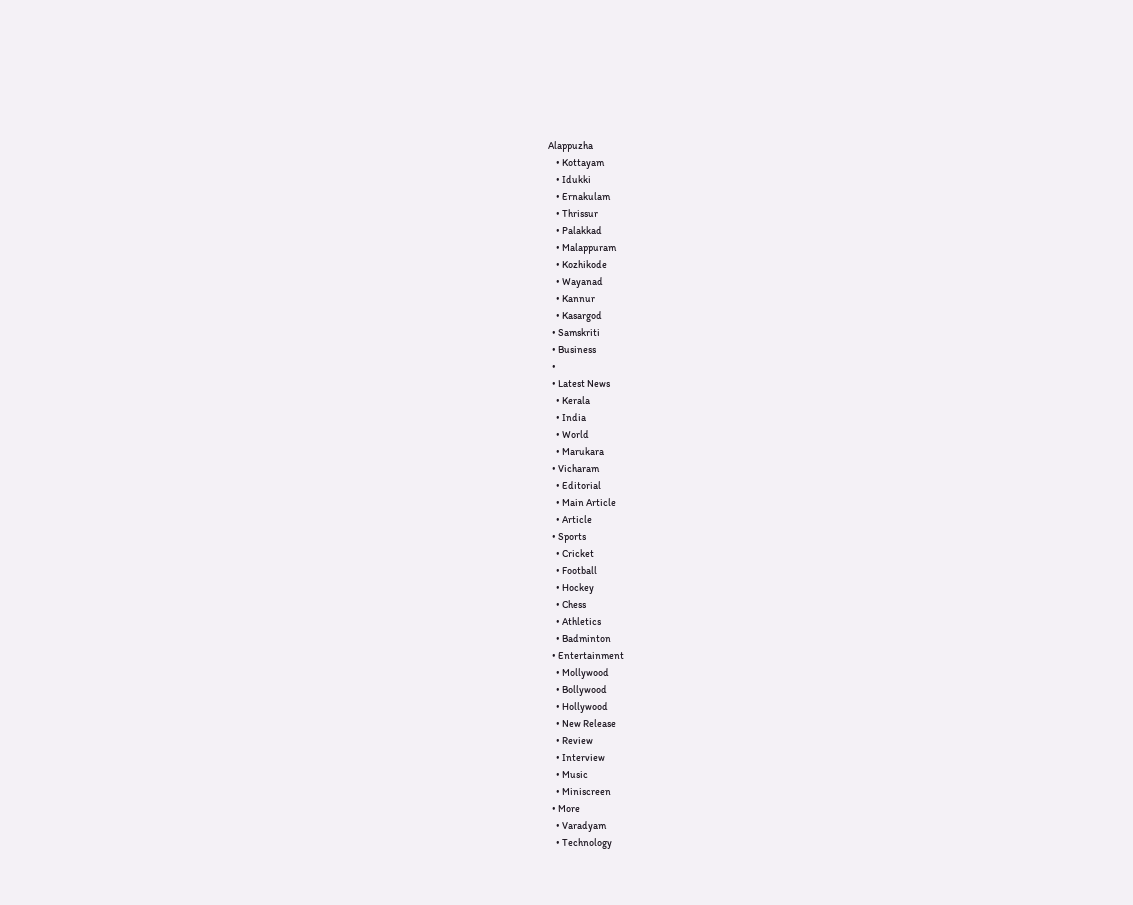Alappuzha
    • Kottayam
    • Idukki
    • Ernakulam
    • Thrissur
    • Palakkad
    • Malappuram
    • Kozhikode
    • Wayanad
    • Kannur
    • Kasargod
  • Samskriti
  • Business
  •
  • Latest News
    • Kerala
    • India
    • World
    • Marukara
  • Vicharam
    • Editorial
    • Main Article
    • Article
  • Sports
    • Cricket
    • Football
    • Hockey
    • Chess
    • Athletics
    • Badminton
  • Entertainment
    • Mollywood
    • Bollywood
    • Hollywood
    • New Release
    • Review
    • Interview
    • Music
    • Miniscreen
  • More
    • Varadyam
    • Technology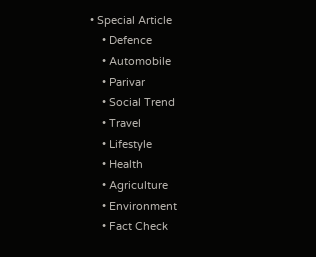• Special Article
    • Defence
    • Automobile
    • Parivar
    • Social Trend
    • Travel
    • Lifestyle
    • Health
    • Agriculture
    • Environment
    • Fact Check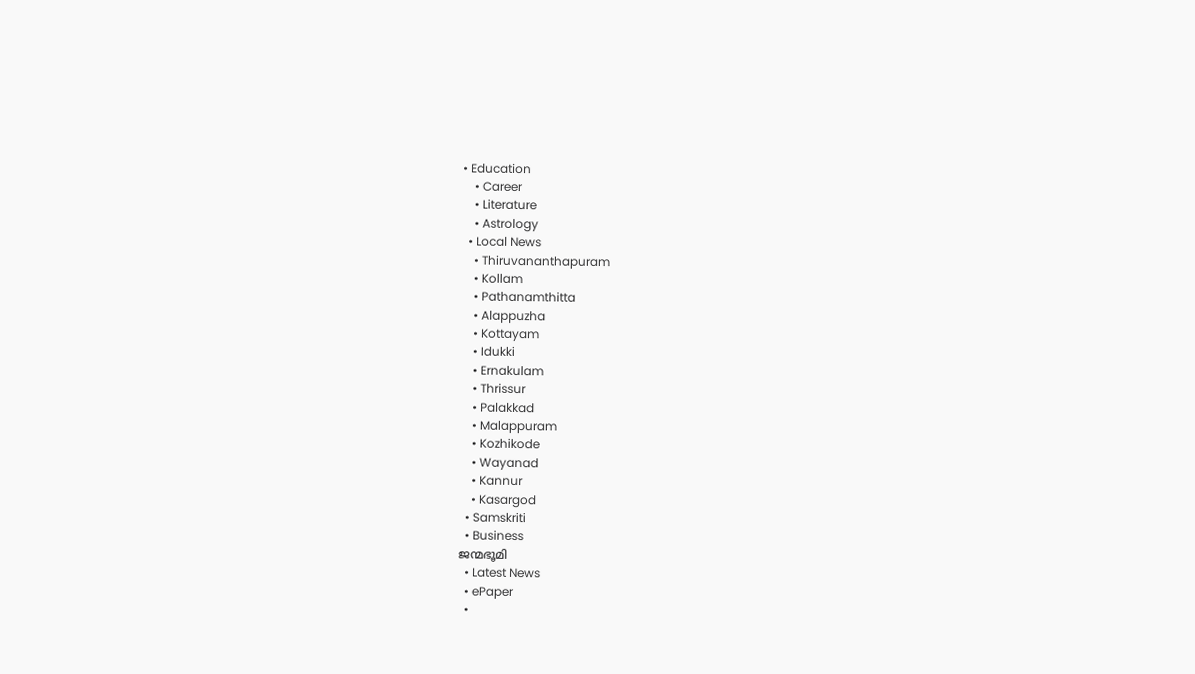• Education
    • Career
    • Literature
    • Astrology
  • Local News
    • Thiruvananthapuram
    • Kollam
    • Pathanamthitta
    • Alappuzha
    • Kottayam
    • Idukki
    • Ernakulam
    • Thrissur
    • Palakkad
    • Malappuram
    • Kozhikode
    • Wayanad
    • Kannur
    • Kasargod
  • Samskriti
  • Business
ജന്മഭൂമി
  • Latest News
  • ePaper
  •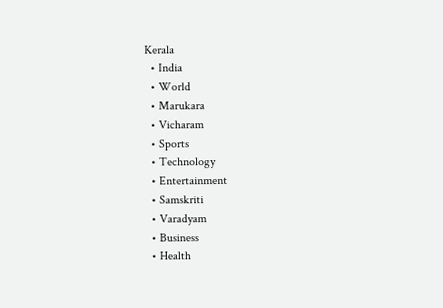Kerala
  • India
  • World
  • Marukara
  • Vicharam
  • Sports
  • Technology
  • Entertainment
  • Samskriti
  • Varadyam
  • Business
  • Health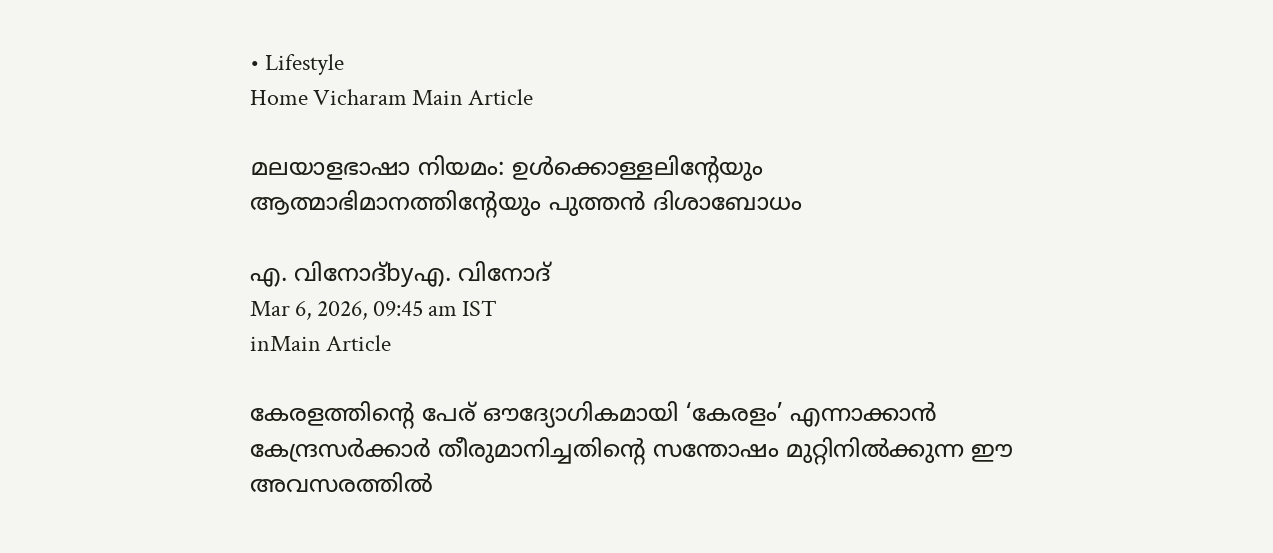• Lifestyle
Home Vicharam Main Article

മലയാളഭാഷാ നിയമം: ഉള്‍ക്കൊള്ളലിന്റേയും ആത്മാഭിമാനത്തിന്റേയും പുത്തന്‍ ദിശാബോധം

എ. വിനോദ്byഎ. വിനോദ്
Mar 6, 2026, 09:45 am IST
inMain Article

കേരളത്തിന്റെ പേര് ഔദ്യോഗികമായി ‘കേരളം’ എന്നാക്കാന്‍ കേന്ദ്രസര്‍ക്കാര്‍ തീരുമാനിച്ചതിന്റെ സന്തോഷം മുറ്റിനില്‍ക്കുന്ന ഈ അവസരത്തില്‍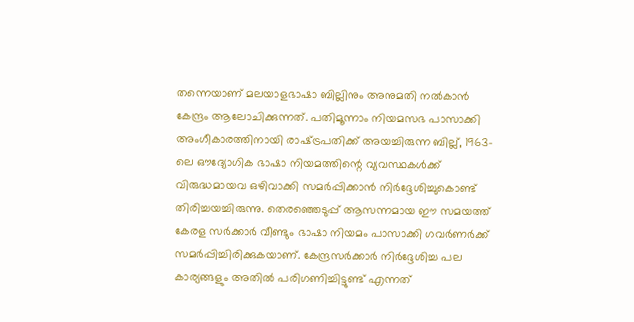തന്നെയാണ് മലയാളഭാഷാ ബില്ലിനും അനുമതി നല്‍കാന്‍ കേന്ദ്രം ആലോചിക്കുന്നത്. പതിമൂന്നാം നിയമസഭ പാസാക്കി അംഗീകാരത്തിനായി രാഷ്‌ട്രപതിക്ക് അയച്ചിരുന്ന ബില്ല്, 1963-ലെ ഔദ്യോഗിക ഭാഷാ നിയമത്തിന്റെ വ്യവസ്ഥകള്‍ക്ക് വിരുദ്ധമായവ ഒഴിവാക്കി സമര്‍പ്പിക്കാന്‍ നിര്‍ദ്ദേശിച്ചുകൊണ്ട് തിരിച്ചയച്ചിരുന്നു. തെരഞ്ഞെടുപ്പ് ആസന്നമായ ഈ സമയത്ത് കേരള സര്‍ക്കാര്‍ വീണ്ടും ഭാഷാ നിയമം പാസാക്കി ഗവര്‍ണര്‍ക്ക് സമര്‍പ്പിച്ചിരിക്കുകയാണ്. കേന്ദ്രസര്‍ക്കാര്‍ നിര്‍ദ്ദേശിച്ച പല കാര്യങ്ങളും അതില്‍ പരിഗണിച്ചിട്ടുണ്ട് എന്നത്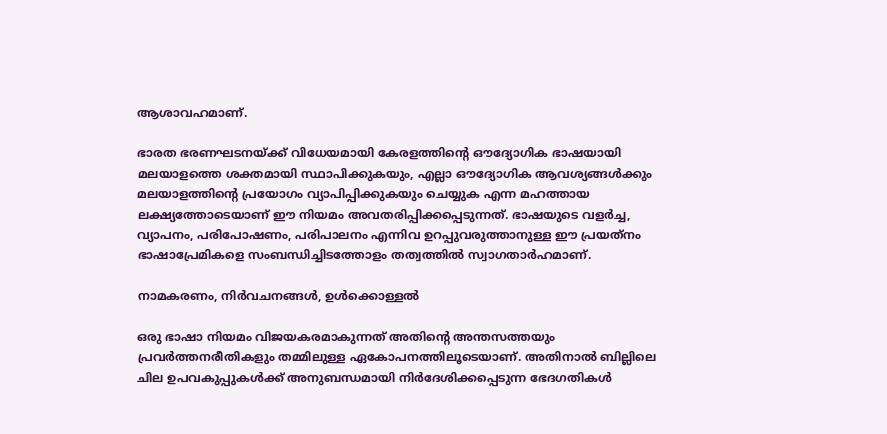ആശാവഹമാണ്.

ഭാരത ഭരണഘടനയ്‌ക്ക് വിധേയമായി കേരളത്തിന്റെ ഔദ്യോഗിക ഭാഷയായി മലയാളത്തെ ശക്തമായി സ്ഥാപിക്കുകയും, എല്ലാ ഔദ്യോഗിക ആവശ്യങ്ങള്‍ക്കും മലയാളത്തിന്റെ പ്രയോഗം വ്യാപിപ്പിക്കുകയും ചെയ്യുക എന്ന മഹത്തായ ലക്ഷ്യത്തോടെയാണ് ഈ നിയമം അവതരിപ്പിക്കപ്പെടുന്നത്. ഭാഷയുടെ വളര്‍ച്ച, വ്യാപനം, പരിപോഷണം, പരിപാലനം എന്നിവ ഉറപ്പുവരുത്താനുള്ള ഈ പ്രയത്‌നം ഭാഷാപ്രേമികളെ സംബന്ധിച്ചിടത്തോളം തത്വത്തില്‍ സ്വാഗതാര്‍ഹമാണ്.

നാമകരണം, നിര്‍വചനങ്ങള്‍, ഉള്‍ക്കൊള്ളല്‍

ഒരു ഭാഷാ നിയമം വിജയകരമാകുന്നത് അതിന്റെ അന്തസത്തയും പ്രവര്‍ത്തനരീതികളും തമ്മിലുള്ള ഏകോപനത്തിലൂടെയാണ്. അതിനാല്‍ ബില്ലിലെ ചില ഉപവകുപ്പുകള്‍ക്ക് അനുബന്ധമായി നിര്‍ദേശിക്കപ്പെടുന്ന ഭേദഗതികള്‍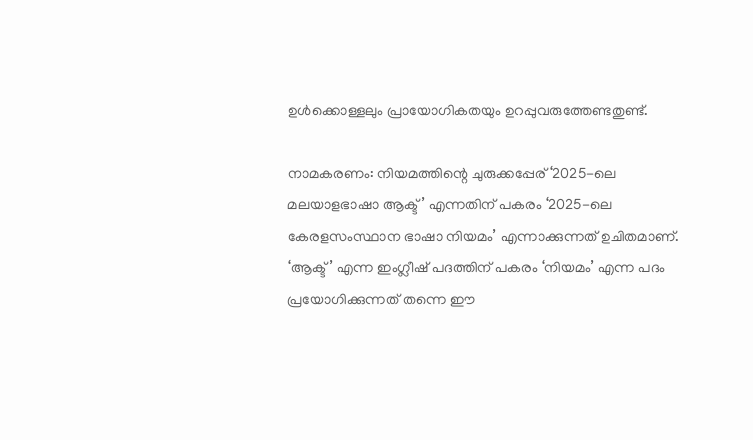ഉള്‍ക്കൊള്ളലും പ്രായോഗികതയും ഉറപ്പുവരുത്തേണ്ടതുണ്ട്.

നാമകരണം: നിയമത്തിന്റെ ചുരുക്കപ്പേര് ‘2025-ലെ മലയാളഭാഷാ ആക്ട്’ എന്നതിന് പകരം ‘2025-ലെ കേരളസംസ്ഥാന ഭാഷാ നിയമം’ എന്നാക്കുന്നത് ഉചിതമാണ്. ‘ആക്ട്’ എന്ന ഇംഗ്ലീഷ് പദത്തിന് പകരം ‘നിയമം’ എന്ന പദം പ്രയോഗിക്കുന്നത് തന്നെ ഈ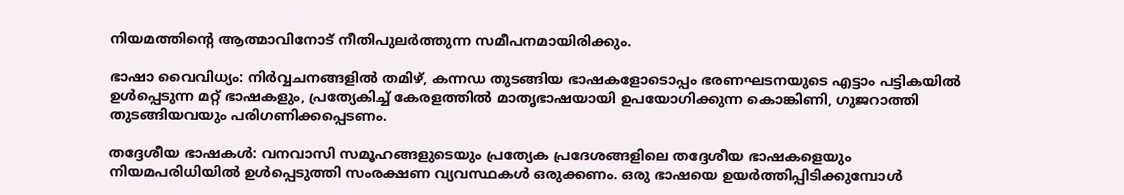നിയമത്തിന്റെ ആത്മാവിനോട് നീതിപുലര്‍ത്തുന്ന സമീപനമായിരിക്കും.

ഭാഷാ വൈവിധ്യം: നിര്‍വ്വചനങ്ങളില്‍ തമിഴ്, കന്നഡ തുടങ്ങിയ ഭാഷകളോടൊപ്പം ഭരണഘടനയുടെ എട്ടാം പട്ടികയില്‍ ഉള്‍പ്പെടുന്ന മറ്റ് ഭാഷകളും, പ്രത്യേകിച്ച് കേരളത്തില്‍ മാതൃഭാഷയായി ഉപയോഗിക്കുന്ന കൊങ്കിണി, ഗുജറാത്തി തുടങ്ങിയവയും പരിഗണിക്കപ്പെടണം.

തദ്ദേശീയ ഭാഷകള്‍: വനവാസി സമൂഹങ്ങളുടെയും പ്രത്യേക പ്രദേശങ്ങളിലെ തദ്ദേശീയ ഭാഷകളെയും നിയമപരിധിയില്‍ ഉള്‍പ്പെടുത്തി സംരക്ഷണ വ്യവസ്ഥകള്‍ ഒരുക്കണം. ഒരു ഭാഷയെ ഉയര്‍ത്തിപ്പിടിക്കുമ്പോള്‍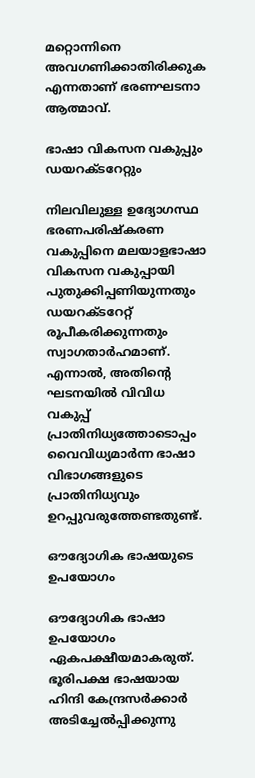മറ്റൊന്നിനെ അവഗണിക്കാതിരിക്കുക എന്നതാണ് ഭരണഘടനാ ആത്മാവ്.

ഭാഷാ വികസന വകുപ്പും ഡയറക്ടറേറ്റും

നിലവിലുള്ള ഉദ്യോഗസ്ഥ ഭരണപരിഷ്‌കരണ വകുപ്പിനെ മലയാളഭാഷാ വികസന വകുപ്പായി പുതുക്കിപ്പണിയുന്നതും ഡയറക്ടറേറ്റ് രൂപീകരിക്കുന്നതും സ്വാഗതാര്‍ഹമാണ്. എന്നാല്‍, അതിന്റെ ഘടനയില്‍ വിവിധ വകുപ്പ് പ്രാതിനിധ്യത്തോടൊപ്പം വൈവിധ്യമാര്‍ന്ന ഭാഷാ വിഭാഗങ്ങളുടെ പ്രാതിനിധ്യവും ഉറപ്പുവരുത്തേണ്ടതുണ്ട്.

ഔദ്യോഗിക ഭാഷയുടെ ഉപയോഗം

ഔദ്യോഗിക ഭാഷാ ഉപയോഗം ഏകപക്ഷീയമാകരുത്. ഭൂരിപക്ഷ ഭാഷയായ ഹിന്ദി കേന്ദ്രസര്‍ക്കാര്‍ അടിച്ചേല്‍പ്പിക്കുന്നു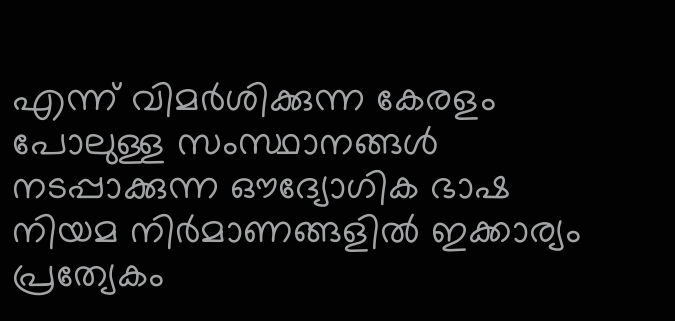എന്ന് വിമര്‍ശിക്കുന്ന കേരളം പോലുള്ള സംസ്ഥാനങ്ങള്‍ നടപ്പാക്കുന്ന ഔദ്യോഗിക ഭാഷ നിയമ നിര്‍മാണങ്ങളില്‍ ഇക്കാര്യം പ്രത്യേകം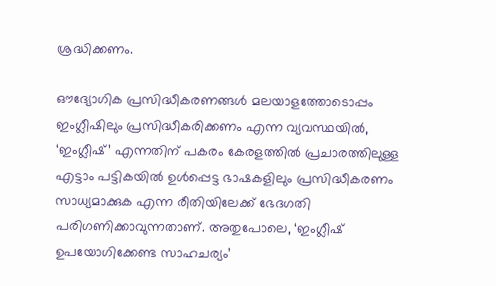ശ്രദ്ധിക്കണം.

ഔദ്യോഗിക പ്രസിദ്ധീകരണങ്ങള്‍ മലയാളത്തോടൊപ്പം ഇംഗ്ലീഷിലും പ്രസിദ്ധീകരിക്കണം എന്ന വ്യവസ്ഥയില്‍, ‘ഇംഗ്ലീഷ്’ എന്നതിന് പകരം കേരളത്തില്‍ പ്രചാരത്തിലുള്ള എട്ടാം പട്ടികയില്‍ ഉള്‍പ്പെട്ട ഭാഷകളിലും പ്രസിദ്ധീകരണം സാധ്യമാക്കുക എന്ന രീതിയിലേക്ക് ഭേദഗതി പരിഗണിക്കാവുന്നതാണ്. അതുപോലെ, ‘ഇംഗ്ലീഷ് ഉപയോഗിക്കേണ്ട സാഹചര്യം’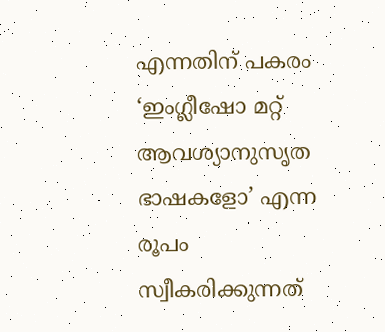എന്നതിന് പകരം ‘ഇംഗ്ലീഷോ മറ്റ് ആവശ്യാനുസൃത ഭാഷകളോ’ എന്ന രൂപം സ്വീകരിക്കുന്നത്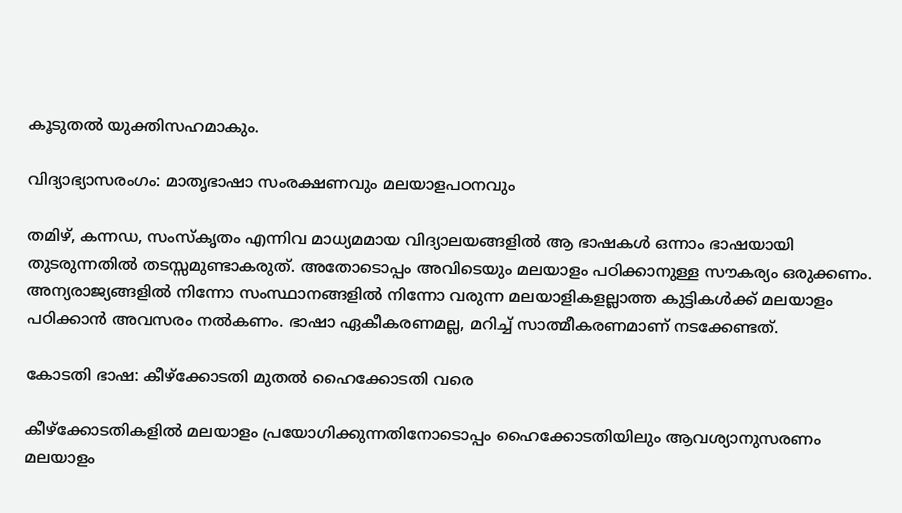കൂടുതല്‍ യുക്തിസഹമാകും.

വിദ്യാഭ്യാസരംഗം: മാതൃഭാഷാ സംരക്ഷണവും മലയാളപഠനവും

തമിഴ്, കന്നഡ, സംസ്‌കൃതം എന്നിവ മാധ്യമമായ വിദ്യാലയങ്ങളില്‍ ആ ഭാഷകള്‍ ഒന്നാം ഭാഷയായി തുടരുന്നതില്‍ തടസ്സമുണ്ടാകരുത്. അതോടൊപ്പം അവിടെയും മലയാളം പഠിക്കാനുള്ള സൗകര്യം ഒരുക്കണം. അന്യരാജ്യങ്ങളില്‍ നിന്നോ സംസ്ഥാനങ്ങളില്‍ നിന്നോ വരുന്ന മലയാളികളല്ലാത്ത കുട്ടികള്‍ക്ക് മലയാളം പഠിക്കാന്‍ അവസരം നല്‍കണം. ഭാഷാ ഏകീകരണമല്ല, മറിച്ച് സാത്മീകരണമാണ് നടക്കേണ്ടത്.

കോടതി ഭാഷ: കീഴ്‌ക്കോടതി മുതല്‍ ഹൈക്കോടതി വരെ

കീഴ്‌ക്കോടതികളില്‍ മലയാളം പ്രയോഗിക്കുന്നതിനോടൊപ്പം ഹൈക്കോടതിയിലും ആവശ്യാനുസരണം മലയാളം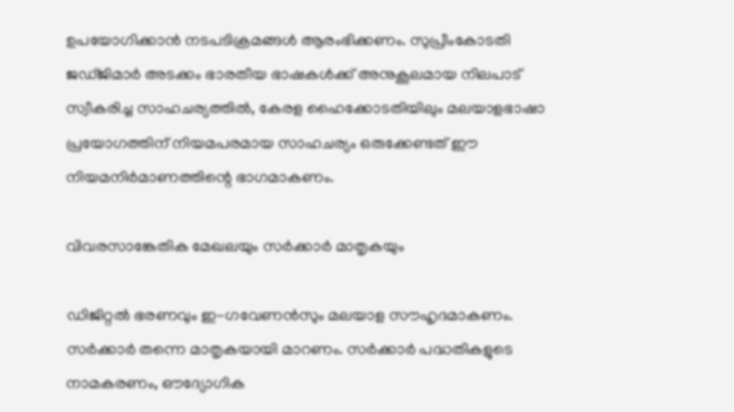ഉപയോഗിക്കാന്‍ നടപടിക്രമങ്ങള്‍ ആരംഭിക്കണം. സുപ്രീംകോടതി ജഡ്ജിമാര്‍ അടക്കം ഭാരതീയ ഭാഷകള്‍ക്ക് അനുകൂലമായ നിലപാട് സ്വീകരിച്ച സാഹചര്യത്തില്‍, കേരള ഹൈക്കോടതിയിലും മലയാളഭാഷാ പ്രയോഗത്തിന് നിയമപരമായ സാഹചര്യം ഒരുക്കേണ്ടത് ഈ നിയമനിര്‍മാണത്തിന്റെ ഭാഗമാകണം.

വിവരസാങ്കേതിക മേഖലയും സര്‍ക്കാര്‍ മാതൃകയും

ഡിജിറ്റല്‍ ഭരണവും ഇ-ഗവേണന്‍സും മലയാള സൗഹൃദമാകണം. സര്‍ക്കാര്‍ തന്നെ മാതൃകയായി മാറണം. സര്‍ക്കാര്‍ പദ്ധതികളുടെ നാമകരണം, ഔദ്യോഗിക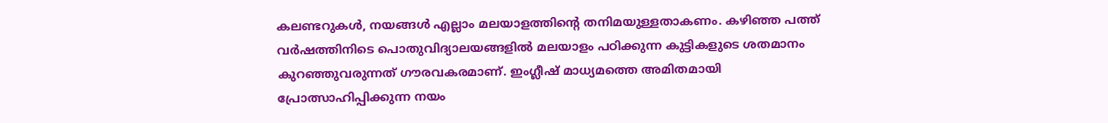കലണ്ടറുകള്‍, നയങ്ങള്‍ എല്ലാം മലയാളത്തിന്റെ തനിമയുള്ളതാകണം. കഴിഞ്ഞ പത്ത് വര്‍ഷത്തിനിടെ പൊതുവിദ്യാലയങ്ങളില്‍ മലയാളം പഠിക്കുന്ന കുട്ടികളുടെ ശതമാനം കുറഞ്ഞുവരുന്നത് ഗൗരവകരമാണ്. ഇംഗ്ലീഷ് മാധ്യമത്തെ അമിതമായി പ്രോത്സാഹിപ്പിക്കുന്ന നയം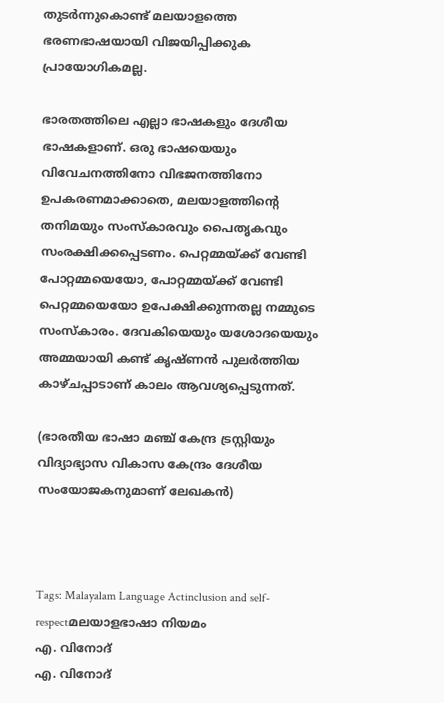തുടര്‍ന്നുകൊണ്ട് മലയാളത്തെ ഭരണഭാഷയായി വിജയിപ്പിക്കുക പ്രായോഗികമല്ല.

ഭാരതത്തിലെ എല്ലാ ഭാഷകളും ദേശീയ ഭാഷകളാണ്. ഒരു ഭാഷയെയും വിവേചനത്തിനോ വിഭജനത്തിനോ ഉപകരണമാക്കാതെ, മലയാളത്തിന്റെ തനിമയും സംസ്‌കാരവും പൈതൃകവും സംരക്ഷിക്കപ്പെടണം. പെറ്റമ്മയ്‌ക്ക് വേണ്ടി പോറ്റമ്മയെയോ, പോറ്റമ്മയ്‌ക്ക് വേണ്ടി പെറ്റമ്മയെയോ ഉപേക്ഷിക്കുന്നതല്ല നമ്മുടെ സംസ്‌കാരം. ദേവകിയെയും യശോദയെയും അമ്മയായി കണ്ട് കൃഷ്ണന്‍ പുലര്‍ത്തിയ കാഴ്ചപ്പാടാണ് കാലം ആവശ്യപ്പെടുന്നത്.

(ഭാരതീയ ഭാഷാ മഞ്ച് കേന്ദ്ര ട്രസ്റ്റിയും വിദ്യാഭ്യാസ വികാസ കേന്ദ്രം ദേശീയ സംയോജകനുമാണ് ലേഖകന്‍)



Tags: Malayalam Language Actinclusion and self-respectമലയാളഭാഷാ നിയമം
എ. വിനോദ്
എ. വിനോദ്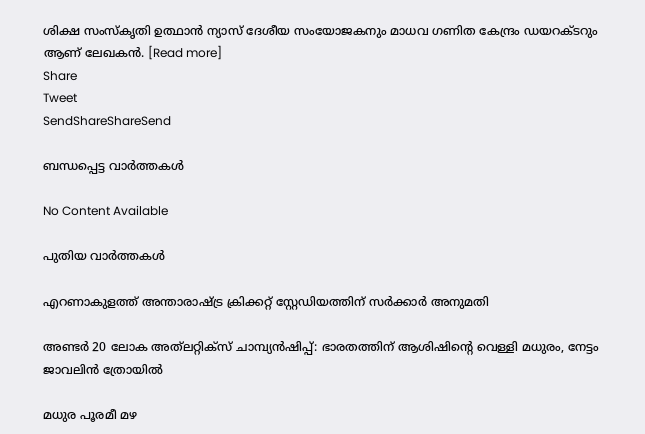ശിക്ഷ സംസ്‌കൃതി ഉത്ഥാന്‍ ന്യാസ് ദേശീയ സംയോജകനും മാധവ ഗണിത കേന്ദ്രം ഡയറക്ടറും ആണ് ലേഖകന്‍. [Read more]
Share
Tweet
SendShareShareSend

ബന്ധപ്പെട്ട വാര്‍ത്തകള്‍

No Content Available

പുതിയ വാര്‍ത്തകള്‍

എറണാകുളത്ത് അന്താരാഷ്‌ട്ര ക്രിക്കറ്റ് സ്റ്റേഡിയത്തിന് സര്‍ക്കാര്‍ അനുമതി

അണ്ടര്‍ 20 ലോക അത്‌ലറ്റിക്‌സ് ചാമ്പ്യന്‍ഷിപ്പ്: ഭാരതത്തിന് ആശിഷിന്റെ വെള്ളി മധുരം, നേട്ടം ജാവലിന്‍ ത്രോയില്‍

മധുര പൂരമീ മഴ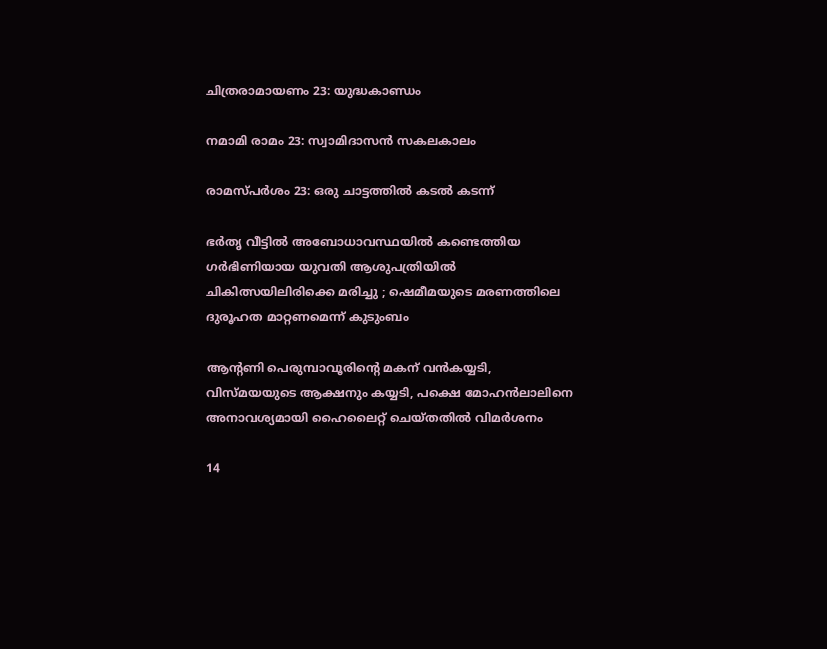ചിത്രരാമായണം 23: യുദ്ധകാണ്ഡം

നമാമി രാമം 23: സ്വാമിദാസന്‍ സകലകാലം

രാമസ്പര്‍ശം 23: ഒരു ചാട്ടത്തില്‍ കടല്‍ കടന്ന്

ഭര്‍തൃ വീട്ടില്‍ അബോധാവസ്ഥയില്‍ കണ്ടെത്തിയ ഗർഭിണിയായ യുവതി ആശുപത്രിയിൽ ചികിത്സയിലിരിക്കെ മരിച്ചു ; ഷെമീമയുടെ മരണത്തിലെ ദുരൂഹത മാറ്റണമെന്ന് കുടുംബം

ആന്‍റണി പെരുമ്പാവൂരിന്റെ മകന് വന്‍കയ്യടി, വിസ്മയയുടെ ആക്ഷനും കയ്യടി, പക്ഷെ മോഹന്‍ലാലിനെ അനാവശ്യമായി ഹൈലൈറ്റ് ചെയ്തതില്‍ വിമര്‍ശനം

14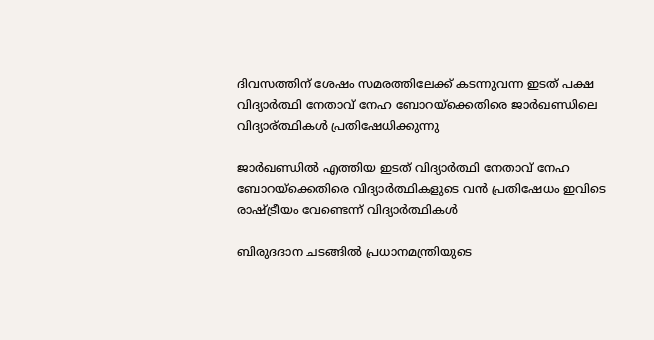ദിവസത്തിന് ശേഷം സമരത്തിലേക്ക് കടന്നുവന്ന ഇടത് പക്ഷ വിദ്യാര്‍ത്ഥി നേതാവ് നേഹ ബോറയ്ക്കെതിരെ ജാര്‍ഖണ്ഡിലെ വിദ്യാര‍്ത്ഥികള്‍ പ്രതിഷേധിക്കുന്നു

ജാര്‍ഖണ്ഡില്‍ എത്തിയ ഇടത് വിദ്യാര്‍ത്ഥി നേതാവ് നേഹ ബോറയ്‌ക്കെതിരെ വിദ്യാര്‍ത്ഥികളുടെ വന്‍ പ്രതിഷേധം ഇവിടെ രാഷ്‌ട്രീയം വേണ്ടെന്ന് വിദ്യാര്‍ത്ഥികള്‍

ബിരുദദാന ചടങ്ങിൽ പ്രധാനമന്ത്രിയുടെ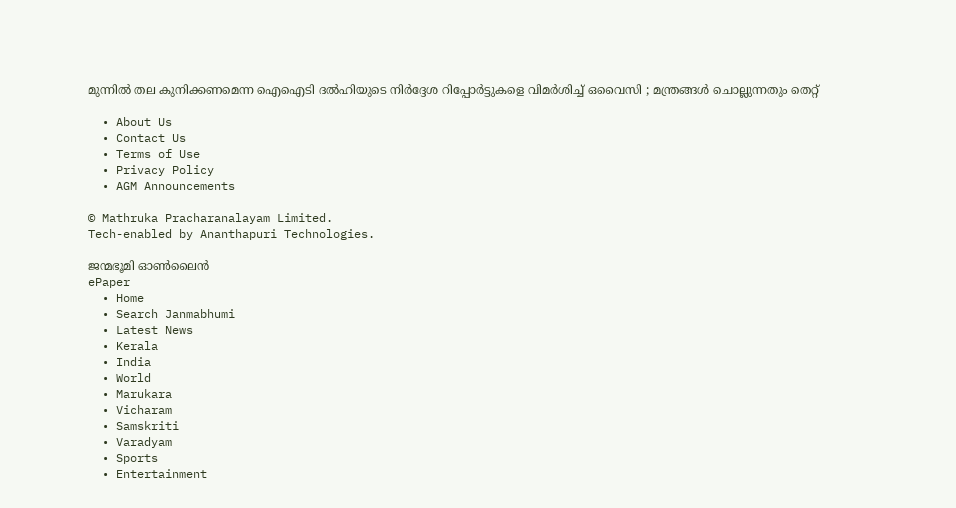മുന്നിൽ തല കുനിക്കണമെന്ന ഐഐടി ദൽഹിയുടെ നിർദ്ദേശ റിപ്പോർട്ടുകളെ വിമർശിച്ച് ഒവൈസി ; മന്ത്രങ്ങൾ ചൊല്ലുന്നതും തെറ്റ്

  • About Us
  • Contact Us
  • Terms of Use
  • Privacy Policy
  • AGM Announcements

© Mathruka Pracharanalayam Limited.
Tech-enabled by Ananthapuri Technologies.

ജന്മഭൂമി ഓണ്‍ലൈന്‍
ePaper
  • Home
  • Search Janmabhumi
  • Latest News
  • Kerala
  • India
  • World
  • Marukara
  • Vicharam
  • Samskriti
  • Varadyam
  • Sports
  • Entertainment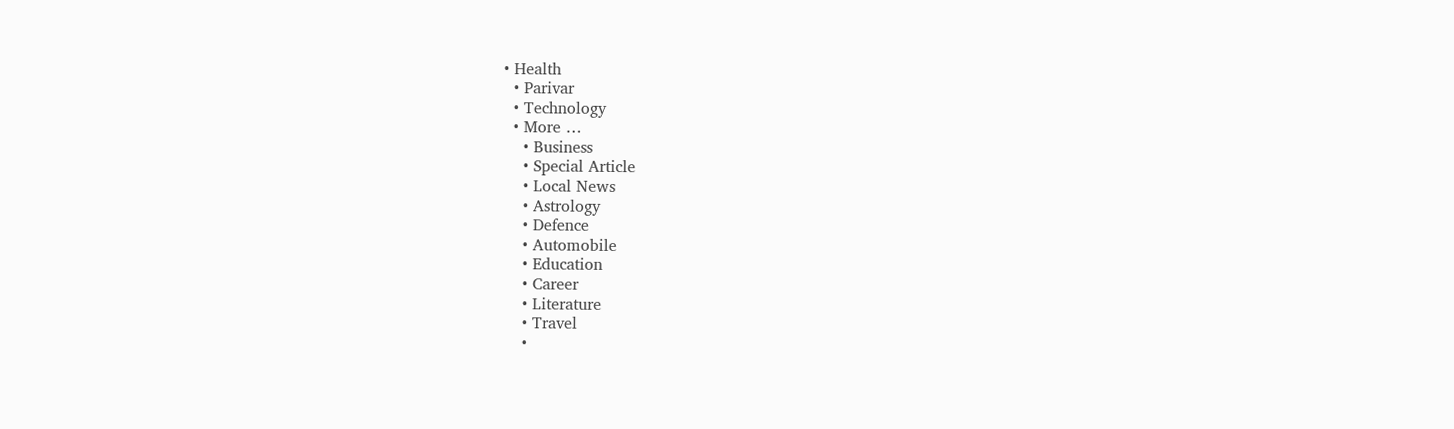• Health
  • Parivar
  • Technology
  • More …
    • Business
    • Special Article
    • Local News
    • Astrology
    • Defence
    • Automobile
    • Education
    • Career
    • Literature
    • Travel
    •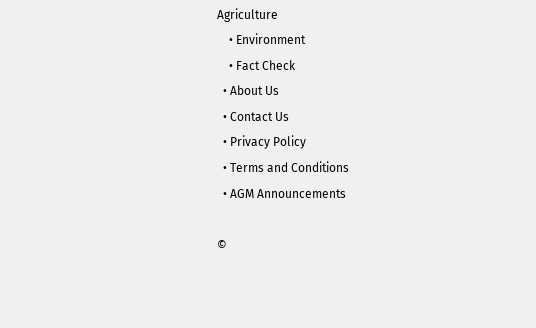Agriculture
    • Environment
    • Fact Check
  • About Us
  • Contact Us
  • Privacy Policy
  • Terms and Conditions
  • AGM Announcements

©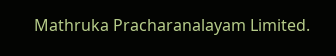Mathruka Pracharanalayam Limited.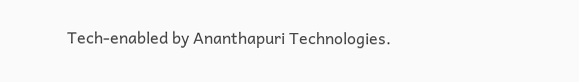Tech-enabled by Ananthapuri Technologies.